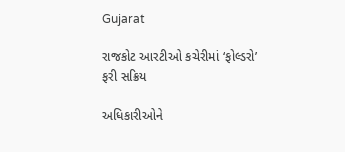Gujarat

રાજકોટ આરટીઓ કચેરીમાં ‘ફોલ્ડરો’ ફરી સક્રિય

અધિકારીઓને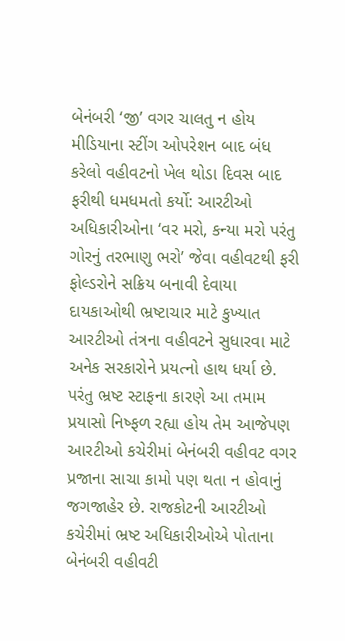બેનંબરી ‘જી’ વગર ચાલતુ ન હોય મીડિયાના સ્ટીંગ ઓપરેશન બાદ બંધ કરેલો વહીવટનો ખેલ થોડા દિવસ બાદ ફરીથી ધમધમતો કર્યો: આરટીઓ અધિકારીઓના ‘વર મરો, કન્યા મરો પરંતુ ગોરનું તરભાણુ ભરો’ જેવા વહીવટથી ફરી ફોલ્ડરોને સક્રિય બનાવી દેવાયા
દાયકાઓથી ભ્રષ્ટાચાર માટે કુખ્યાત આરટીઓ તંત્રના વહીવટને સુધારવા માટે અનેક સરકારોને પ્રયત્નો હાથ ધર્યા છે. પરંતુ ભ્રષ્ટ સ્ટાફના કારણે આ તમામ પ્રયાસો નિષ્ફળ રહ્યા હોય તેમ આજેપણ આરટીઓ કચેરીમાં બેનંબરી વહીવટ વગર પ્રજાના સાચા કામો પણ થતા ન હોવાનું જગજાહેર છે. રાજકોટની આરટીઓ કચેરીમાં ભ્રષ્ટ અધિકારીઓએ પોતાના બેનંબરી વહીવટી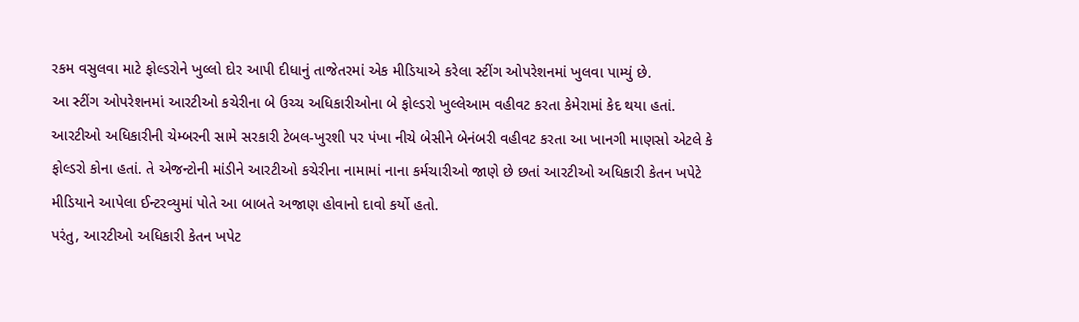રકમ વસુલવા માટે ફોલ્ડરોને ખુલ્લો દોર આપી દીધાનું તાજેતરમાં એક મીડિયાએ કરેલા સ્ટીંગ ઓપરેશનમાં ખુલવા પામ્યું છે.
આ સ્ટીંગ ઓપરેશનમાં આરટીઓ કચેરીના બે ઉચ્ચ અધિકારીઓના બે ફોલ્ડરો ખુલ્લેઆમ વહીવટ કરતા કેમેરામાં કેદ થયા હતાં. આરટીઓ અધિકારીની ચેમ્બરની સામે સરકારી ટેબલ-ખુરશી પર પંખા નીચે બેસીને બેનંબરી વહીવટ કરતા આ ખાનગી માણસો એટલે કે ફોલ્ડરો કોના હતાં. તે એજન્ટોની માંડીને આરટીઓ કચેરીના નામામાં નાના કર્મચારીઓ જાણે છે છતાં આરટીઓ અધિકારી કેતન ખપેટે મીડિયાને આપેલા ઈન્ટરવ્યુમાં પોતે આ બાબતે અજાણ હોવાનો દાવો કર્યો હતો.
પરંતુ, આરટીઓ અધિકારી કેતન ખપેટ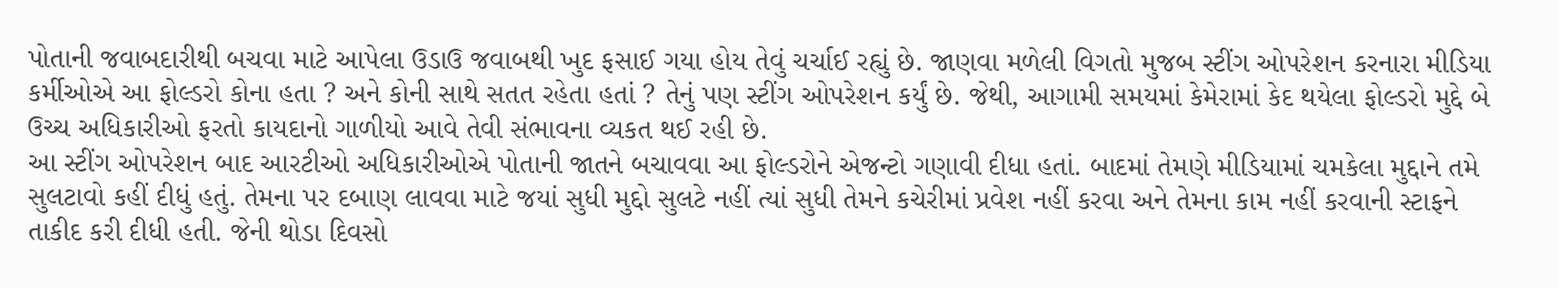પોતાની જવાબદારીથી બચવા માટે આપેલા ઉડાઉ જવાબથી ખુદ ફસાઈ ગયા હોય તેવું ચર્ચાઈ રહ્યું છે. જાણવા મળેલી વિગતો મુજબ સ્ટીંગ ઓપરેશન કરનારા મીડિયા કર્મીઓએ આ ફોલ્ડરો કોના હતા ? અને કોની સાથે સતત રહેતા હતાં ? તેનું પણ સ્ટીંગ ઓપરેશન કર્યું છે. જેથી, આગામી સમયમાં કેમેરામાં કેદ થયેલા ફોલ્ડરો મુદ્દે બે ઉચ્ચ અધિકારીઓ ફરતો કાયદાનો ગાળીયો આવે તેવી સંભાવના વ્યકત થઈ રહી છે.
આ સ્ટીંગ ઓપરેશન બાદ આરટીઓ અધિકારીઓએ પોતાની જાતને બચાવવા આ ફોલ્ડરોને એજન્ટો ગણાવી દીધા હતાં. બાદમાં તેમણે મીડિયામાં ચમકેલા મુદ્દાને તમે સુલટાવો કહીં દીધું હતું. તેમના પર દબાણ લાવવા માટે જયાં સુધી મુદ્દો સુલટે નહીં ત્યાં સુધી તેમને કચેરીમાં પ્રવેશ નહીં કરવા અને તેમના કામ નહીં કરવાની સ્ટાફને તાકીદ કરી દીધી હતી. જેની થોડા દિવસો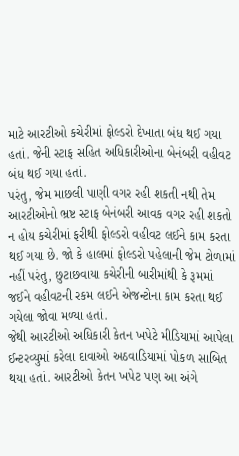માટે આરટીઓ કચેરીમાં ફોલ્ડરો દેખાતા બંધ થઈ ગયા હતાં. જેની સ્ટાફ સહિત અધિકારીઓના બેનંબરી વહીવટ બંધ થઈ ગયા હતાં.
પરંતુ, જેમ માછલી પાણી વગર રહી શકતી નથી તેમ આરટીઓનો ભ્રષ્ટ સ્ટાફ બેનંબરી આવક વગર રહી શકતો ન હોય કચેરીમાં ફરીથી ફોલ્ડરો વહીવટ લઈને કામ કરતા થઈ ગયા છે. જો કે હાલમાં ફોલ્ડરો પહેલાની જેમ ટોળામાં નહીં પરંતુ, છુટાછવાયા કચેરીની બારીમાંથી કે રૂમમાં જઈને વહીવટની રકમ લઈને એજન્ટોના કામ કરતા થઈ ગયેલા જોવા મળ્યા હતાં.
જેથી આરટીઓ અધિકારી કેતન ખપેટે મીડિયામાં આપેલા ઈન્ટરવ્યુમાં કરેલા દાવાઓ અઠવાડિયામાં પોકળ સાબિત થયા હતાં. આરટીઓ કેતન ખપેટ પણ આ અંગે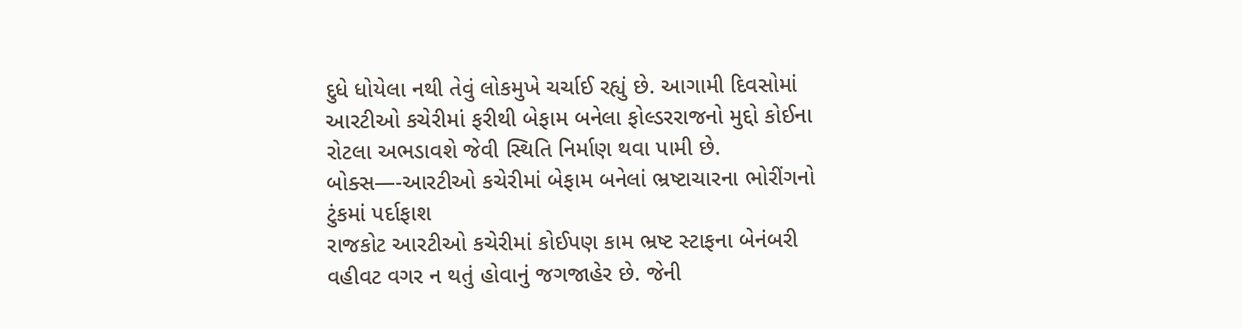દુધે ધોયેલા નથી તેવું લોકમુખે ચર્ચાઈ રહ્યું છે. આગામી દિવસોમાં આરટીઓ કચેરીમાં ફરીથી બેફામ બનેલા ફોલ્ડરરાજનો મુદ્દો કોઈના રોટલા અભડાવશે જેવી સ્થિતિ નિર્માણ થવા પામી છે.
બોક્સ—-આરટીઓ કચેરીમાં બેફામ બનેલાં ભ્રષ્ટાચારના ભોરીંગનો ટુંકમાં પર્દાફાશ
રાજકોટ આરટીઓ કચેરીમાં કોઈપણ કામ ભ્રષ્ટ સ્ટાફના બેનંબરી વહીવટ વગર ન થતું હોવાનું જગજાહેર છે. જેની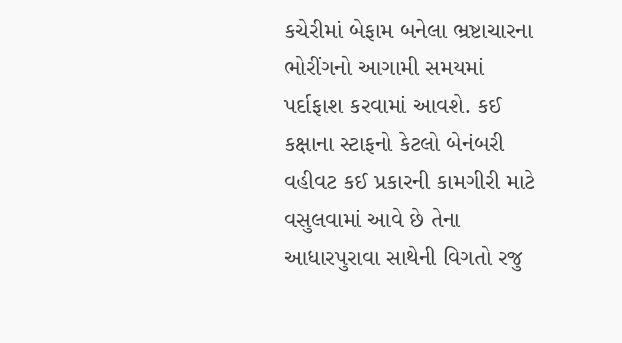કચેરીમાં બેફામ બનેલા ભ્રષ્ટાચારના ભોરીંગનો આગામી સમયમાં પર્દાફાશ કરવામાં આવશે. કઈ કક્ષાના સ્ટાફનો કેટલો બેનંબરી વહીવટ કઈ પ્રકારની કામગીરી માટે વસુલવામાં આવે છે તેના આધારપુરાવા સાથેની વિગતો રજુ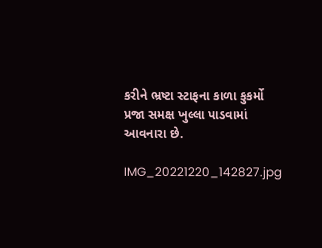કરીને ભ્રષ્ટા સ્ટાફના કાળા કુકર્મો પ્રજા સમક્ષ ખુલ્લા પાડવામાં આવનારા છે.

IMG_20221220_142827.jpg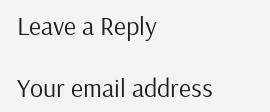Leave a Reply

Your email address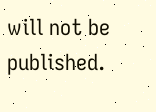will not be published.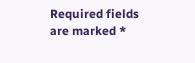Required fields are marked *